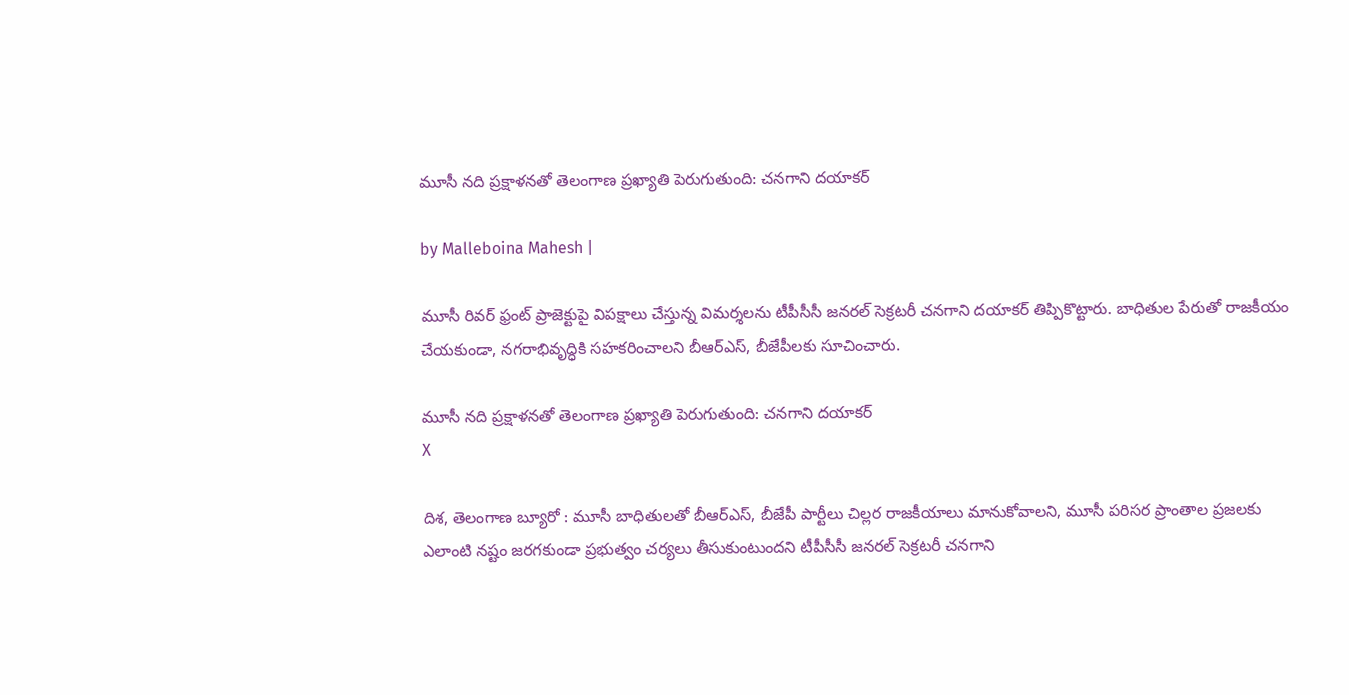మూసీ నది ప్రక్షాళనతో తెలంగాణ ప్రఖ్యాతి పెరుగుతుంది: చనగాని దయాకర్

by Malleboina Mahesh |

మూసీ రివర్ ఫ్రంట్ ప్రాజెక్టుపై విపక్షాలు చేస్తున్న విమర్శలను టీపీసీసీ జనరల్ సెక్రటరీ చనగాని దయాకర్ తిప్పికొట్టారు. బాధితుల పేరుతో రాజకీయం చేయకుండా, నగరాభివృద్ధికి సహకరించాలని బీఆర్ఎస్, బీజేపీలకు సూచించారు.

మూసీ నది ప్రక్షాళనతో తెలంగాణ ప్రఖ్యాతి పెరుగుతుంది: చనగాని దయాకర్
X

దిశ, తెలంగాణ బ్యూరో : మూసీ బాధితులతో బీఆర్ఎస్, బీజేపీ పార్టీలు చిల్లర రాజకీయాలు మానుకోవాలని, మూసీ పరిసర ప్రాంతాల ప్రజలకు ఎలాంటి నష్టం జరగకుండా ప్రభుత్వం చర్యలు తీసుకుంటుందని టీపీసీసీ జనరల్ సెక్రటరీ చనగాని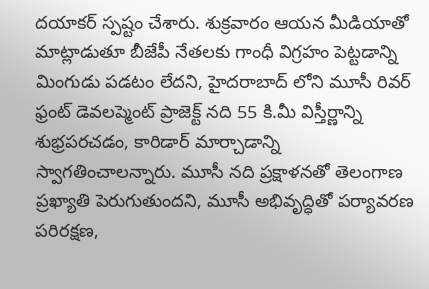దయాకర్ స్పష్టం చేశారు. శుక్రవారం ఆయన మీడియాతో మాట్లాడుతూ బీజేపీ నేతలకు గాంధీ విగ్రహం పెట్టడాన్ని మింగుడు పడటం లేదని, హైదరాబాద్ లోని మూసీ రివర్ ఫ్రంట్ డెవలప్మెంట్ ప్రాజెక్ట్ నది 55 కి.మీ విస్తీర్ణాన్ని శుభ్రపరచడం, కారిడార్ మార్చాడాన్ని స్వాగతించాలన్నారు. మూసీ నది ప్రక్షాళనతో తెలంగాణ ప్రఖ్యాతి పెరుగుతుందని, మూసీ అభివృద్ధితో పర్యావరణ పరిరక్షణ,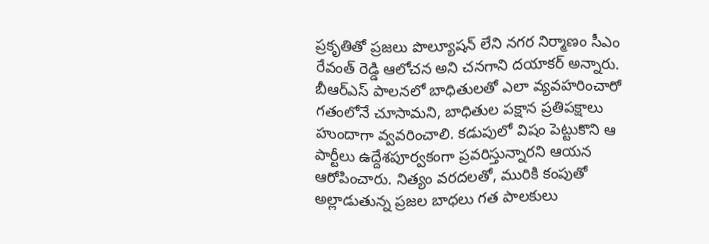ప్రకృతితో ప్రజలు పొల్యూషన్ లేని నగర నిర్మాణం సీఎం రేవంత్ రెడ్డి ఆలోచన అని చనగాని దయాకర్ అన్నారు. బీఆర్ఎస్ పాలనలో బాధితులతో ఎలా వ్యవహరించారో గతంలోనే చూసామని, బాధితుల పక్షాన ప్రతిపక్షాలు హుందాగా వ్వవరించాలి. కడుపులో విషం పెట్టుకొని ఆ పార్టీలు ఉద్దేశపూర్వకంగా ప్రవరిస్తున్నారని ఆయన ఆరోపించారు. నిత్యం వరదలతో, మురికి కంపుతో అల్లాడుతున్న ప్రజల బాధలు గత పాలకులు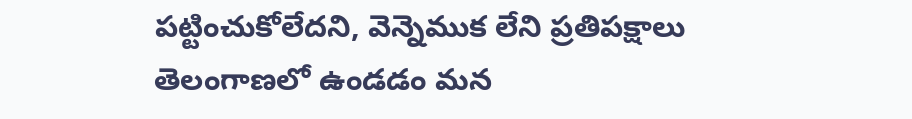పట్టించుకోలేదని, వెన్నెముక లేని ప్రతిపక్షాలు తెలంగాణలో ఉండడం మన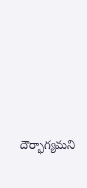దౌర్భాగ్యమని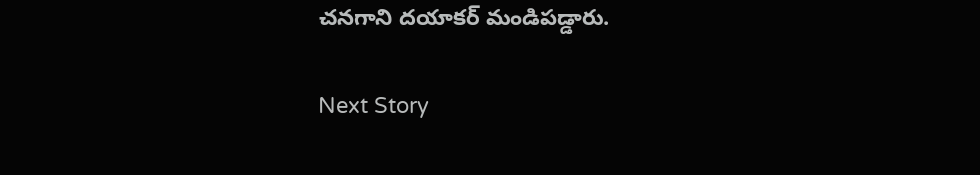చనగాని దయాకర్ మండిపడ్డారు.

Next Story